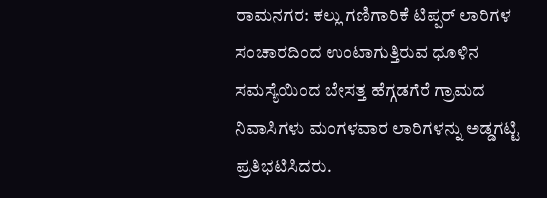ರಾಮನಗರ: ಕಲ್ಲು ಗಣಿಗಾರಿಕೆ ಟಿಪ್ಪರ್ ಲಾರಿಗಳ ಸಂಚಾರದಿಂದ ಉಂಟಾಗುತ್ತಿರುವ ಧೂಳಿನ ಸಮಸ್ಯೆಯಿಂದ ಬೇಸತ್ತ ಹೆಗ್ಗಡಗೆರೆ ಗ್ರಾಮದ ನಿವಾಸಿಗಳು ಮಂಗಳವಾರ ಲಾರಿಗಳನ್ನು ಅಡ್ಡಗಟ್ಟಿ ಪ್ರತಿಭಟಿಸಿದರು.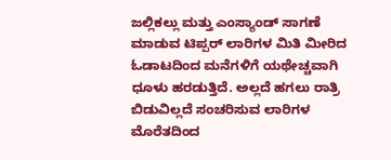ಜಲ್ಲಿಕಲ್ಲು ಮತ್ತು ಎಂಸ್ಯಾಂಡ್ ಸಾಗಣೆ ಮಾಡುವ ಟಿಪ್ಪರ್ ಲಾರಿಗಳ ಮಿತಿ ಮೀರಿದ ಓಡಾಟದಿಂದ ಮನೆಗಳಿಗೆ ಯಥೇಚ್ಚವಾಗಿ ಧೂಳು ಹರಡುತ್ತಿದೆ. ಅಲ್ಲದೆ ಹಗಲು ರಾತ್ರಿ ಬಿಡುವಿಲ್ಲದೆ ಸಂಚರಿಸುವ ಲಾರಿಗಳ ಮೊರೆತದಿಂದ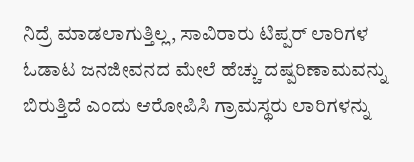ನಿದ್ರೆ ಮಾಡಲಾಗುತ್ತಿಲ್ಲ, ಸಾವಿರಾರು ಟಿಪ್ಪರ್ ಲಾರಿಗಳ ಓಡಾಟ ಜನಜೀವನದ ಮೇಲೆ ಹೆಚ್ಚು ದಷ್ಪರಿಣಾಮವನ್ನು ಬಿರುತ್ತಿದೆ ಎಂದು ಆರೋಪಿಸಿ ಗ್ರಾಮಸ್ಥರು ಲಾರಿಗಳನ್ನು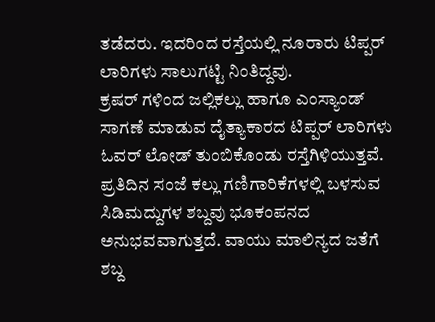ತಡೆದರು. ಇದರಿಂದ ರಸ್ತೆಯಲ್ಲಿ ನೂರಾರು ಟಿಪ್ಪರ್ ಲಾರಿಗಳು ಸಾಲುಗಟ್ಟಿ ನಿಂತಿದ್ದವು.
ಕ್ರಷರ್ ಗಳಿಂದ ಜಲ್ಲಿಕಲ್ಲು ಹಾಗೂ ಎಂಸ್ಯಾಂಡ್ ಸಾಗಣೆ ಮಾಡುವ ದೈತ್ಯಾಕಾರದ ಟಿಪ್ಪರ್ ಲಾರಿಗಳು ಓವರ್ ಲೋಡ್ ತುಂಬಿಕೊಂಡು ರಸ್ತೆಗಿಳಿಯುತ್ತವೆ. ಪ್ರತಿದಿನ ಸಂಜೆ ಕಲ್ಲು ಗಣಿಗಾರಿಕೆಗಳಲ್ಲಿ ಬಳಸುವ ಸಿಡಿಮದ್ದುಗಳ ಶಬ್ದವು ಭೂಕಂಪನದ ಅನುಭವವಾಗುತ್ತದೆ. ವಾಯು ಮಾಲಿನ್ಯದ ಜತೆಗೆ ಶಬ್ದ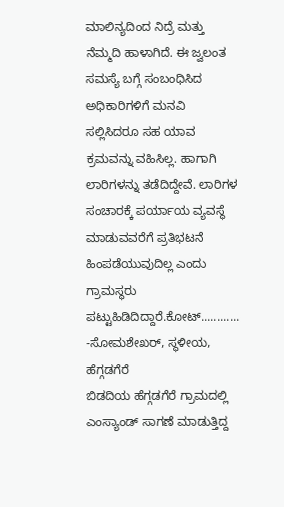ಮಾಲಿನ್ಯದಿಂದ ನಿದ್ರೆ ಮತ್ತು ನೆಮ್ಮದಿ ಹಾಳಾಗಿದೆ. ಈ ಜ್ವಲಂತ ಸಮಸ್ಯೆ ಬಗ್ಗೆ ಸಂಬಂಧಿಸಿದ ಅಧಿಕಾರಿಗಳಿಗೆ ಮನವಿ ಸಲ್ಲಿಸಿದರೂ ಸಹ ಯಾವ ಕ್ರಮವನ್ನು ವಹಿಸಿಲ್ಲ. ಹಾಗಾಗಿ ಲಾರಿಗಳನ್ನು ತಡೆದಿದ್ದೇವೆ. ಲಾರಿಗಳ ಸಂಚಾರಕ್ಕೆ ಪರ್ಯಾಯ ವ್ಯವಸ್ಥೆ ಮಾಡುವವರೆಗೆ ಪ್ರತಿಭಟನೆ ಹಿಂಪಡೆಯುವುದಿಲ್ಲ ಎಂದು ಗ್ರಾಮಸ್ಥರು ಪಟ್ಟುಹಿಡಿದಿದ್ದಾರೆ.ಕೋಟ್............
-ಸೋಮಶೇಖರ್, ಸ್ಥಳೀಯ, ಹೆಗ್ಗಡಗೆರೆ
ಬಿಡದಿಯ ಹೆಗ್ಗಡಗೆರೆ ಗ್ರಾಮದಲ್ಲಿ ಎಂಸ್ಯಾಂಡ್ ಸಾಗಣೆ ಮಾಡುತ್ತಿದ್ದ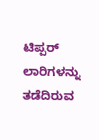ಟಿಪ್ಪರ್ ಲಾರಿಗಳನ್ನು ತಡೆದಿರುವ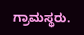ಗ್ರಾಮಸ್ಥರು.